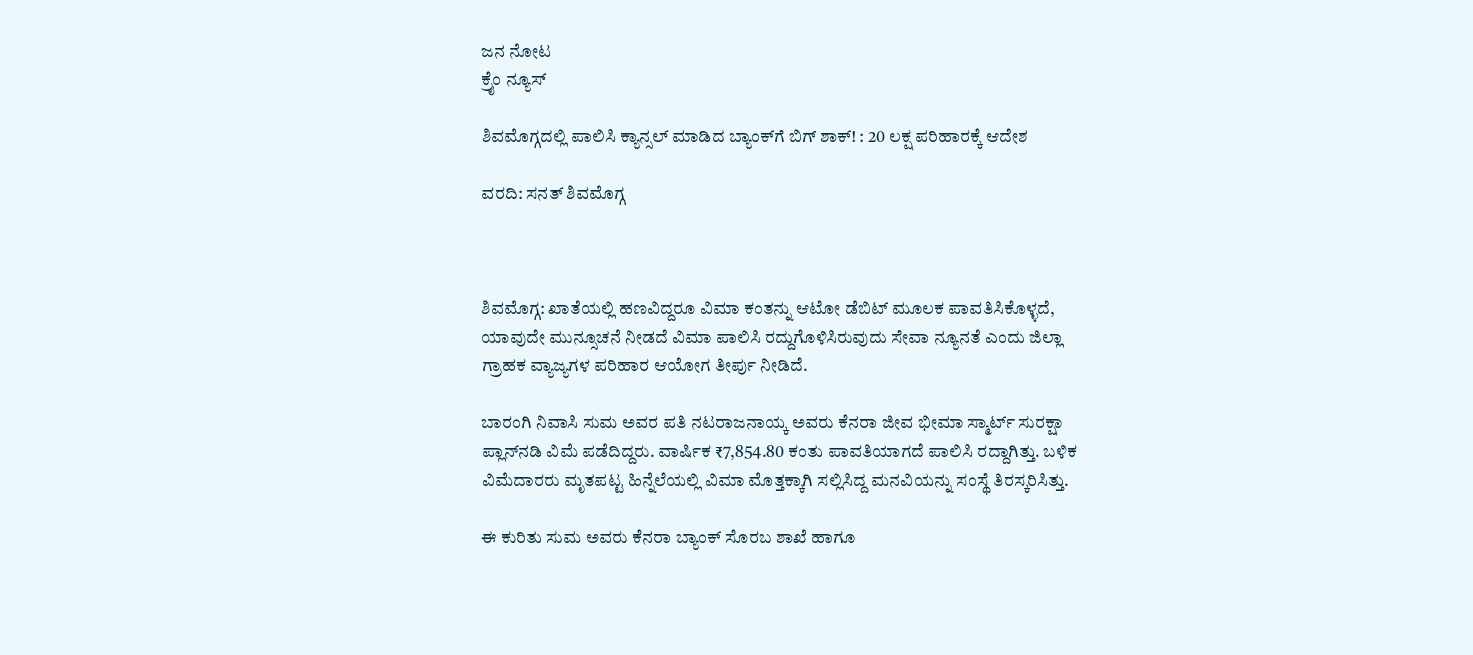ಜನ ನೋಟ
ಕ್ರೈಂ ನ್ಯೂಸ್

ಶಿವಮೊಗ್ಗದಲ್ಲಿ ಪಾಲಿಸಿ ಕ್ಯಾನ್ಸಲ್ ಮಾಡಿದ ಬ್ಯಾಂಕ್‌ಗೆ ಬಿಗ್ ಶಾಕ್! : 20 ಲಕ್ಷ ಪರಿಹಾರಕ್ಕೆ ಆದೇಶ

ವರದಿ: ಸನತ್ ಶಿವಮೊಗ್ಗ



ಶಿವಮೊಗ್ಗ: ಖಾತೆಯಲ್ಲಿ ಹಣವಿದ್ದರೂ ವಿಮಾ ಕಂತನ್ನು ಆಟೋ ಡೆಬಿಟ್ ಮೂಲಕ ಪಾವತಿಸಿಕೊಳ್ಳದೆ, ಯಾವುದೇ ಮುನ್ಸೂಚನೆ ನೀಡದೆ ವಿಮಾ ಪಾಲಿಸಿ ರದ್ದುಗೊಳಿಸಿರುವುದು ಸೇವಾ ನ್ಯೂನತೆ ಎಂದು ಜಿಲ್ಲಾ ಗ್ರಾಹಕ ವ್ಯಾಜ್ಯಗಳ ಪರಿಹಾರ ಆಯೋಗ ತೀರ್ಪು ನೀಡಿದೆ.

ಬಾರಂಗಿ ನಿವಾಸಿ ಸುಮ ಅವರ ಪತಿ ನಟರಾಜನಾಯ್ಕ ಅವರು ಕೆನರಾ ಜೀವ ಭೀಮಾ ಸ್ಮಾರ್ಟ್ ಸುರಕ್ಷಾ ಪ್ಲಾನ್‌ನಡಿ ವಿಮೆ ಪಡೆದಿದ್ದರು. ವಾರ್ಷಿಕ ₹7,854.80 ಕಂತು ಪಾವತಿಯಾಗದೆ ಪಾಲಿಸಿ ರದ್ದಾಗಿತ್ತು. ಬಳಿಕ ವಿಮೆದಾರರು ಮೃತಪಟ್ಟ ಹಿನ್ನೆಲೆಯಲ್ಲಿ ವಿಮಾ ಮೊತ್ತಕ್ಕಾಗಿ ಸಲ್ಲಿಸಿದ್ದ ಮನವಿಯನ್ನು ಸಂಸ್ಥೆ ತಿರಸ್ಕರಿಸಿತ್ತು.

ಈ ಕುರಿತು ಸುಮ ಅವರು ಕೆನರಾ ಬ್ಯಾಂಕ್ ಸೊರಬ ಶಾಖೆ ಹಾಗೂ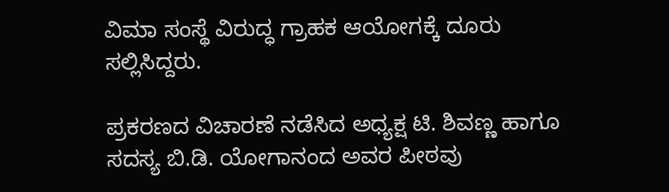ವಿಮಾ ಸಂಸ್ಥೆ ವಿರುದ್ಧ ಗ್ರಾಹಕ ಆಯೋಗಕ್ಕೆ ದೂರು ಸಲ್ಲಿಸಿದ್ದರು.

ಪ್ರಕರಣದ ವಿಚಾರಣೆ ನಡೆಸಿದ ಅಧ್ಯಕ್ಷ ಟಿ. ಶಿವಣ್ಣ ಹಾಗೂ ಸದಸ್ಯ ಬಿ.ಡಿ. ಯೋಗಾನಂದ ಅವರ ಪೀಠವು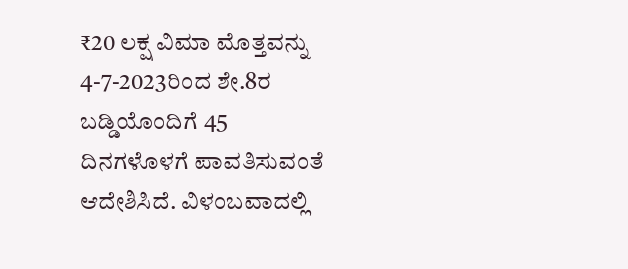₹20 ಲಕ್ಷ ವಿಮಾ ಮೊತ್ತವನ್ನು 4-7-2023ರಿಂದ ಶೇ.8ರ ಬಡ್ಡಿಯೊಂದಿಗೆ 45 ದಿನಗಳೊಳಗೆ ಪಾವತಿಸುವಂತೆ ಆದೇಶಿಸಿದೆ. ವಿಳಂಬವಾದಲ್ಲಿ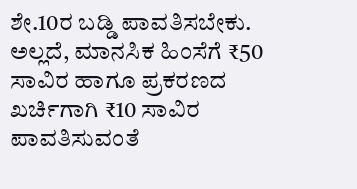ಶೇ.10ರ ಬಡ್ಡಿ ಪಾವತಿಸಬೇಕು. ಅಲ್ಲದೆ, ಮಾನಸಿಕ ಹಿಂಸೆಗೆ ₹50 ಸಾವಿರ ಹಾಗೂ ಪ್ರಕರಣದ ಖರ್ಚಿಗಾಗಿ ₹10 ಸಾವಿರ ಪಾವತಿಸುವಂತೆ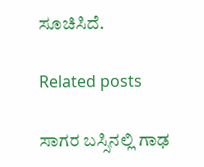ಸೂಚಿಸಿದೆ.

Related posts

ಸಾಗರ ಬಸ್ಸಿನಲ್ಲಿ ಗಾಢ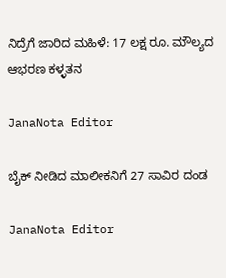ನಿದ್ರೆಗೆ ಜಾರಿದ ಮಹಿಳೆ: 17 ಲಕ್ಷ ರೂ. ಮೌಲ್ಯದ ಆಭರಣ ಕಳ್ಳತನ

JanaNota Editor

ಬೈಕ್ ನೀಡಿದ ಮಾಲೀಕನಿಗೆ 27 ಸಾವಿರ ದಂಡ

JanaNota Editor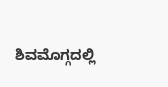ಶಿವಮೊಗ್ಗದಲ್ಲಿ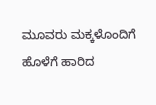ಮೂವರು ಮಕ್ಕಳೊಂದಿಗೆ ಹೊಳೆಗೆ ಹಾರಿದ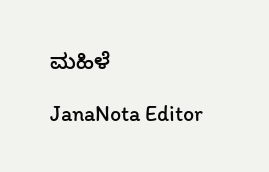ಮಹಿಳೆ

JanaNota Editor